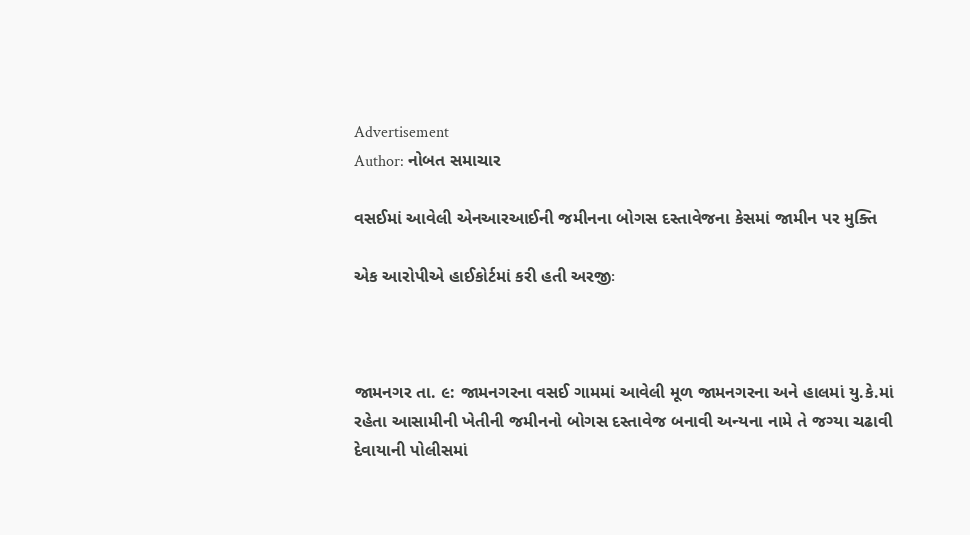Advertisement
Author: નોબત સમાચાર

વસઈમાં આવેલી એનઆરઆઈની જમીનના બોગસ દસ્તાવેજના કેસમાં જામીન પર મુક્તિ

એક આરોપીએ હાઈકોર્ટમાં કરી હતી અરજીઃ



જામનગર તા. ૯: જામનગરના વસઈ ગામમાં આવેલી મૂળ જામનગરના અને હાલમાં યુ.કે.માં રહેતા આસામીની ખેતીની જમીનનો બોગસ દસ્તાવેજ બનાવી અન્યના નામે તે જગ્યા ચઢાવી દેવાયાની પોલીસમાં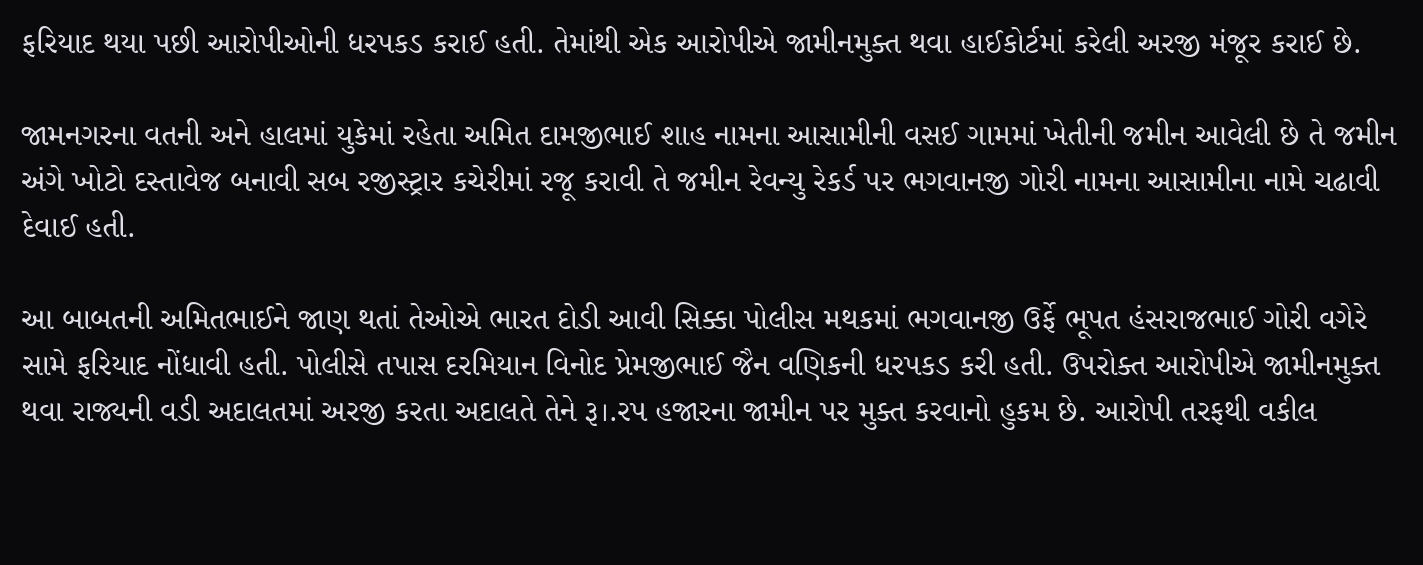ફરિયાદ થયા પછી આરોપીઓની ધરપકડ કરાઈ હતી. તેમાંથી એક આરોપીએ જામીનમુક્ત થવા હાઈકોર્ટમાં કરેલી અરજી મંજૂર કરાઈ છે.

જામનગરના વતની અને હાલમાં યુકેમાં રહેતા અમિત દામજીભાઈ શાહ નામના આસામીની વસઈ ગામમાં ખેતીની જમીન આવેલી છે તે જમીન અંગે ખોટો દસ્તાવેજ બનાવી સબ રજીસ્ટ્રાર કચેરીમાં રજૂ કરાવી તે જમીન રેવન્યુ રેકર્ડ પર ભગવાનજી ગોરી નામના આસામીના નામે ચઢાવી દેવાઈ હતી.

આ બાબતની અમિતભાઈને જાણ થતાં તેઓએ ભારત દોડી આવી સિક્કા પોલીસ મથકમાં ભગવાનજી ઉર્ફે ભૂપત હંસરાજભાઈ ગોરી વગેરે સામે ફરિયાદ નોંધાવી હતી. પોલીસે તપાસ દરમિયાન વિનોદ પ્રેમજીભાઈ જૈન વણિકની ધરપકડ કરી હતી. ઉપરોક્ત આરોપીએ જામીનમુક્ત થવા રાજ્યની વડી અદાલતમાં અરજી કરતા અદાલતે તેને રૂ।.રપ હજારના જામીન પર મુક્ત કરવાનો હુકમ છે. આરોપી તરફથી વકીલ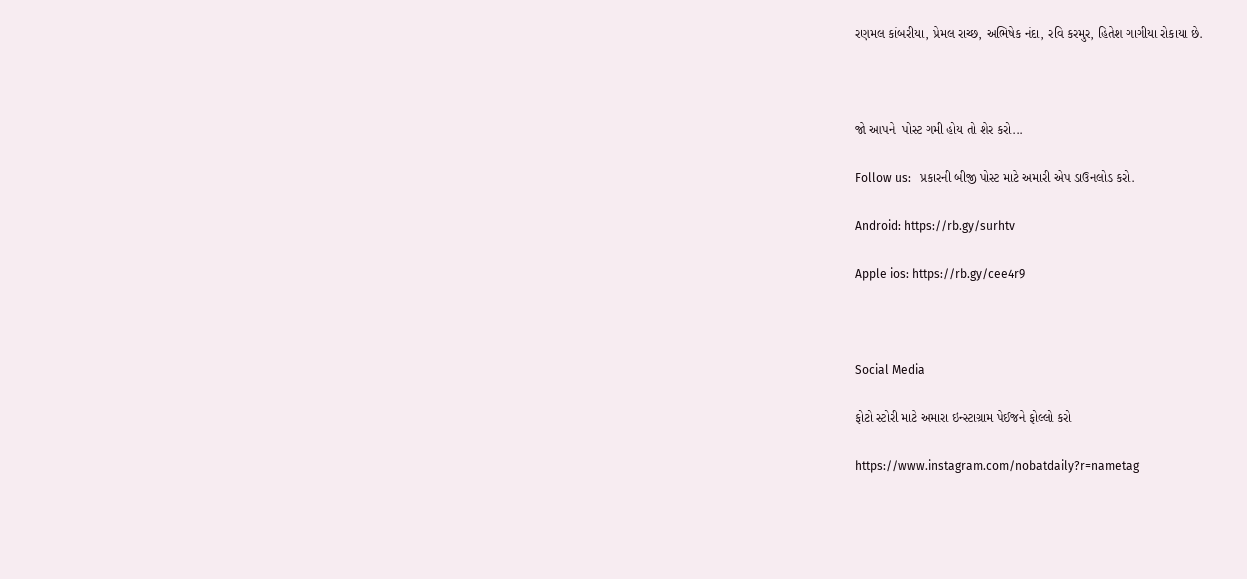રણમલ કાંબરીયા, પ્રેમલ રાચ્છ, અભિષેક નંદા, રવિ કરમુર, હિતેશ ગાગીયા રોકાયા છે.



જો આપને  પોસ્ટ ગમી હોય તો શેર કરો...

Follow us:   પ્રકારની બીજી પોસ્ટ માટે અમારી એપ ડાઉનલોડ કરો.

Android: https://rb.gy/surhtv

Apple ios: https://rb.gy/cee4r9



Social Media

ફોટો સ્ટોરી માટે અમારા ઇન્સ્ટાગ્રામ પેઈજને ફોલ્લો કરો

https://www.instagram.com/nobatdaily?r=nametag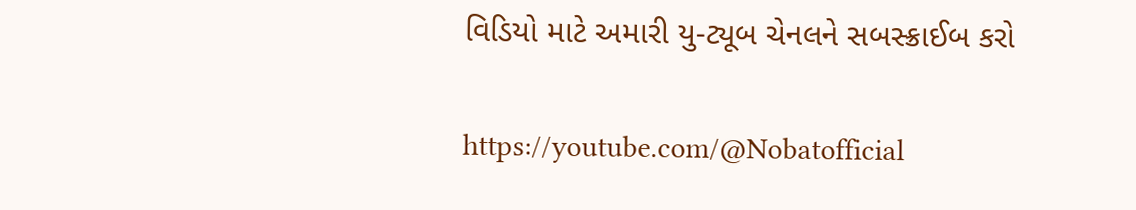વિડિયો માટે અમારી યુ-ટ્યૂબ ચેનલને સબસ્ક્રાઈબ કરો

https://youtube.com/@Nobatofficial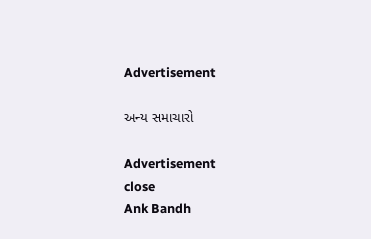Advertisement

અન્ય સમાચારો

Advertisement
close
Ank Bandh